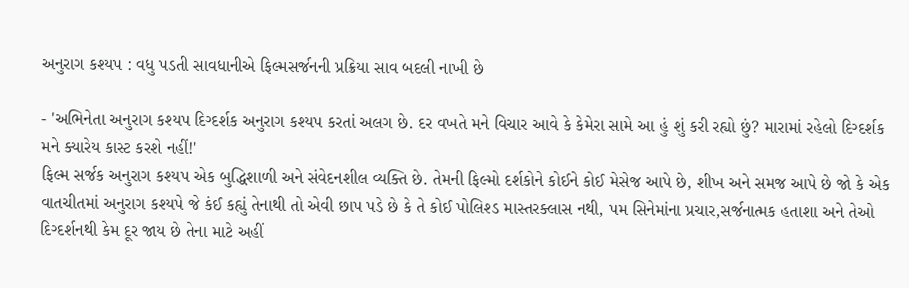અનુરાગ કશ્યપ : વધુ પડતી સાવધાનીએ ફિલ્મસર્જનની પ્રક્રિયા સાવ બદલી નાખી છે

- 'અભિનેતા અનુરાગ કશ્યપ દિગ્દર્શક અનુરાગ કશ્યપ કરતાં અલગ છે. દર વખતે મને વિચાર આવે કે કેમેરા સામે આ હું શું કરી રહ્યો છું? મારામાં રહેલો દિગ્દર્શક મને ક્યારેય કાસ્ટ કરશે નહીં!'
ફિલ્મ સર્જક અનુરાગ કશ્યપ એક બુદ્ધિશાળી અને સંવેદનશીલ વ્યક્તિ છે. તેમની ફિલ્મો દર્શકોને કોઈને કોઈ મેસેજ આપે છે, શીખ અને સમજ આપે છે જો કે એક વાતચીતમાં અનુરાગ કશ્યપે જે કંઈ કહ્યું તેનાથી તો એવી છાપ પડે છે કે તે કોઈ પોલિશ્ડ માસ્તરક્લાસ નથી, પમ સિનેમાંના પ્રચાર,સર્જનાત્મક હતાશા અને તેઓ દિગ્દર્શનથી કેમ દૂર જાય છે તેના માટે અહીં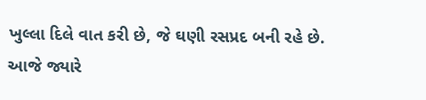ખુલ્લા દિલે વાત કરી છે, જે ઘણી રસપ્રદ બની રહે છે.
આજે જ્યારે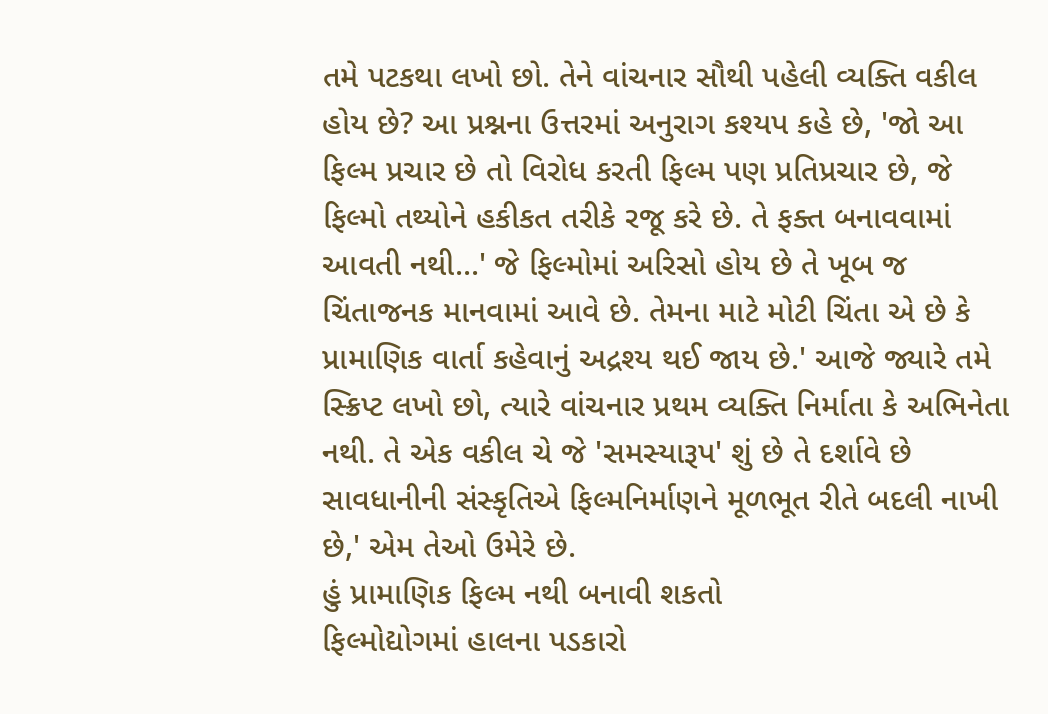તમે પટકથા લખો છો. તેને વાંચનાર સૌથી પહેલી વ્યક્તિ વકીલ હોય છે? આ પ્રશ્નના ઉત્તરમાં અનુરાગ કશ્યપ કહે છે, 'જો આ ફિલ્મ પ્રચાર છે તો વિરોધ કરતી ફિલ્મ પણ પ્રતિપ્રચાર છે, જે ફિલ્મો તથ્યોને હકીકત તરીકે રજૂ કરે છે. તે ફક્ત બનાવવામાં આવતી નથી...' જે ફિલ્મોમાં અરિસો હોય છે તે ખૂબ જ ચિંતાજનક માનવામાં આવે છે. તેમના માટે મોટી ચિંતા એ છે કે પ્રામાણિક વાર્તા કહેવાનું અદ્રશ્ય થઈ જાય છે.' આજે જ્યારે તમે સ્ક્રિપ્ટ લખો છો, ત્યારે વાંચનાર પ્રથમ વ્યક્તિ નિર્માતા કે અભિનેતા નથી. તે એક વકીલ ચે જે 'સમસ્યારૂપ' શું છે તે દર્શાવે છે સાવધાનીની સંસ્કૃતિએ ફિલ્મનિર્માણને મૂળભૂત રીતે બદલી નાખી છે,' એમ તેઓ ઉમેરે છે.
હું પ્રામાણિક ફિલ્મ નથી બનાવી શકતો
ફિલ્મોદ્યોગમાં હાલના પડકારો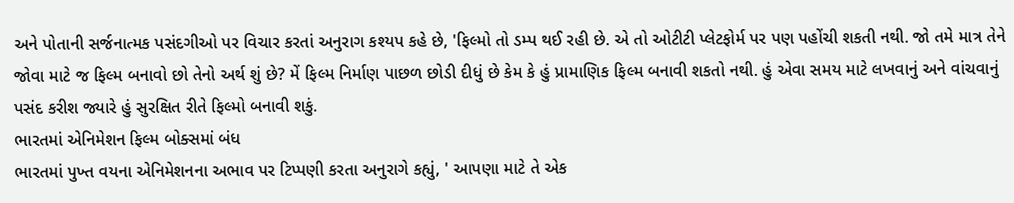અને પોતાની સર્જનાત્મક પસંદગીઓ પર વિચાર કરતાં અનુરાગ કશ્યપ કહે છે, 'ફિલ્મો તો ડમ્પ થઈ રહી છે. એ તો ઓટીટી પ્લેટફોર્મ પર પણ પહોંચી શકતી નથી. જો તમે માત્ર તેને જોવા માટે જ ફિલ્મ બનાવો છો તેનો અર્થ શું છે? મેં ફિલ્મ નિર્માણ પાછળ છોડી દીધું છે કેમ કે હું પ્રામાણિક ફિલ્મ બનાવી શકતો નથી. હું એવા સમય માટે લખવાનું અને વાંચવાનું પસંદ કરીશ જ્યારે હું સુરક્ષિત રીતે ફિલ્મો બનાવી શકું.
ભારતમાં એનિમેશન ફિલ્મ બોક્સમાં બંધ
ભારતમાં પુખ્ત વયના એનિમેશનના અભાવ પર ટિપ્પણી કરતા અનુરાગે કહ્યું, ' આપણા માટે તે એક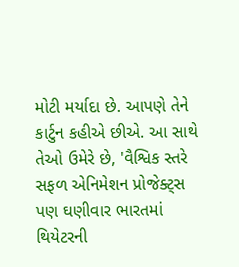મોટી મર્યાદા છે. આપણે તેને કાર્ટુન કહીએ છીએ. આ સાથે તેઓ ઉમેરે છે, 'વૈશ્વિક સ્તરે સફળ એનિમેશન પ્રોજેક્ટ્સ પણ ઘણીવાર ભારતમાં થિયેટરની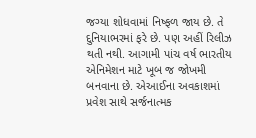જગ્યા શોધવામાં નિષ્ફળ જાય છે. તે દુનિયાભરમાં ફરે છે. પણ અહીં રિલીઝ થતી નથી. આગામી પાંચ વર્ષ ભારતીય એનિમેશન માટે ખૂબ જ જોખમી બનવાના છે. એઆઈના અવકાશમાં પ્રવેશ સાથે સર્જનાત્મક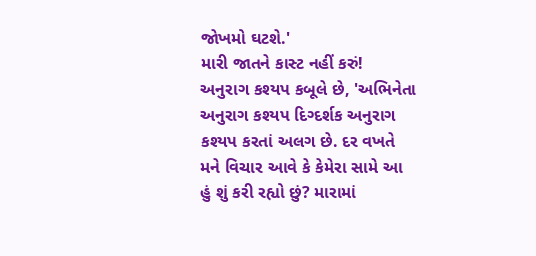જોખમો ઘટશે.'
મારી જાતને કાસ્ટ નહીં કરું!
અનુરાગ કશ્યપ કબૂલે છે, 'અભિનેતા અનુરાગ કશ્યપ દિગ્દર્શક અનુરાગ કશ્યપ કરતાં અલગ છે. દર વખતે મને વિચાર આવે કે કેમેરા સામે આ હું શું કરી રહ્યો છું? મારામાં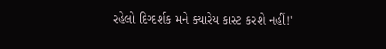રહેલો દિગ્દર્શક મને ક્યારેય કાસ્ટ કરશે નહીં!'